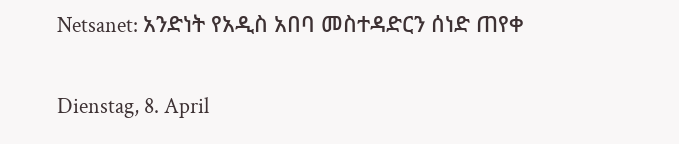Netsanet: አንድነት የአዲስ አበባ መስተዳድርን ሰነድ ጠየቀ

Dienstag, 8. April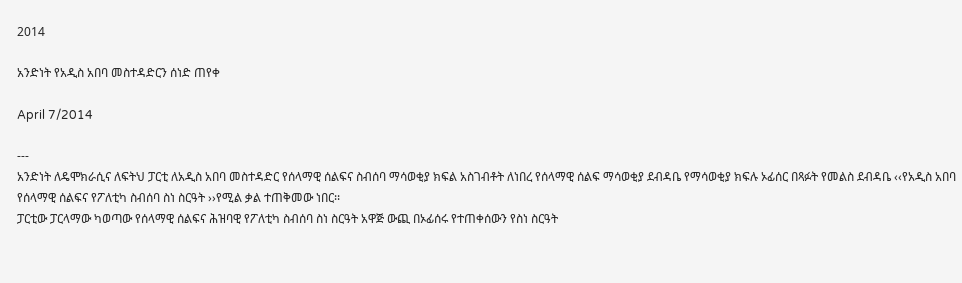2014

አንድነት የአዲስ አበባ መስተዳድርን ሰነድ ጠየቀ

April 7/2014

---
አንድነት ለዴሞክራሲና ለፍትህ ፓርቲ ለአዲስ አበባ መስተዳድር የሰላማዊ ሰልፍና ስብሰባ ማሳወቂያ ክፍል አስገብቶት ለነበረ የሰላማዊ ሰልፍ ማሳወቂያ ደብዳቤ የማሳወቂያ ክፍሉ ኦፊሰር በጻፉት የመልስ ደብዳቤ ‹‹የአዲስ አበባ የሰላማዊ ሰልፍና የፖለቲካ ስብሰባ ስነ ስርዓት ››የሚል ቃል ተጠቅመው ነበር፡፡
ፓርቲው ፓርላማው ካወጣው የሰላማዊ ሰልፍና ሕዝባዊ የፖለቲካ ስብሰባ ስነ ስርዓት አዋጅ ውጪ በኦፊሰሩ የተጠቀሰውን የስነ ስርዓት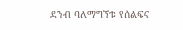ደንብ ባለማግኘቱ የሰልፍና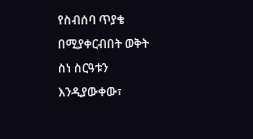የስብሰባ ጥያቄ በሚያቀርብበት ወቅት ስነ ስርዓቱን እንዲያውቀው፣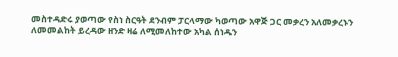መስተዳድሩ ያወጣው የስነ ስርዓት ደንብም ፓርላማው ካወጣው አዋጅ ጋር መቃረን አለመቃረኑን ለመመልከት ይረዳው ዘንድ ዛሬ ለሚመለከተው አካል ሰነዱን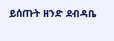ይሰጡት ዘንድ ደብዳቤ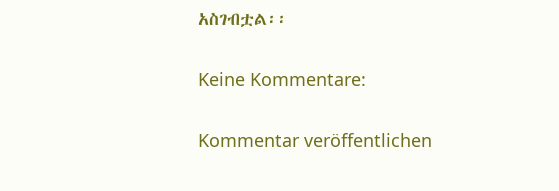አስገብቷል፡፡

Keine Kommentare:

Kommentar veröffentlichen